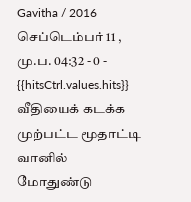Gavitha / 2016 செப்டெம்பர் 11 , மு.ப. 04:32 - 0 - {{hitsCtrl.values.hits}}
வீதியைக் கடக்க முற்பட்ட மூதாட்டி வானில் மோதுண்டு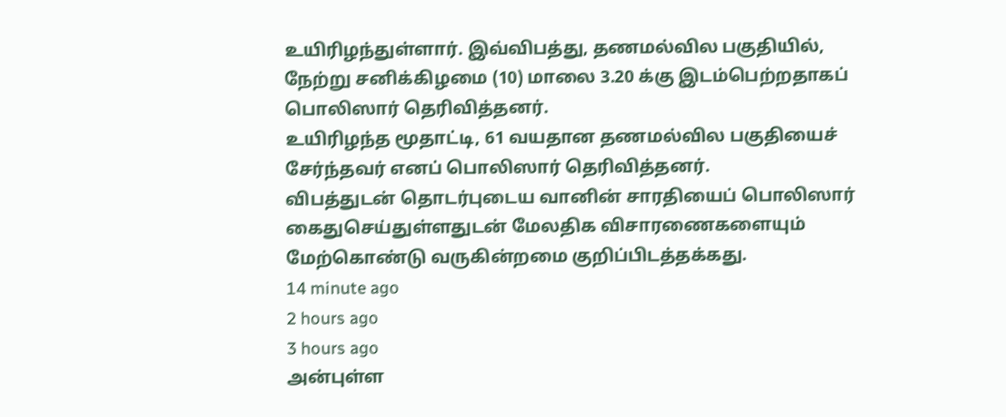உயிரிழந்துள்ளார். இவ்விபத்து, தணமல்வில பகுதியில், நேற்று சனிக்கிழமை (10) மாலை 3.20 க்கு இடம்பெற்றதாகப் பொலிஸார் தெரிவித்தனர்.
உயிரிழந்த மூதாட்டி, 61 வயதான தணமல்வில பகுதியைச் சேர்ந்தவர் எனப் பொலிஸார் தெரிவித்தனர்.
விபத்துடன் தொடர்புடைய வானின் சாரதியைப் பொலிஸார் கைதுசெய்துள்ளதுடன் மேலதிக விசாரணைகளையும் மேற்கொண்டு வருகின்றமை குறிப்பிடத்தக்கது.
14 minute ago
2 hours ago
3 hours ago
அன்புள்ள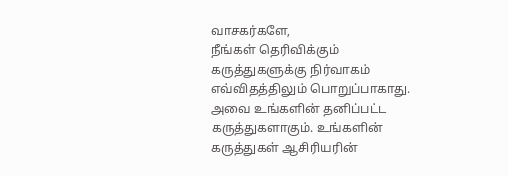வாசகர்களே,
நீங்கள் தெரிவிக்கும் கருத்துகளுக்கு நிர்வாகம் எவ்விதத்திலும் பொறுப்பாகாது. அவை உங்களின் தனிப்பட்ட கருத்துகளாகும். உங்களின் கருத்துகள் ஆசிரியரின்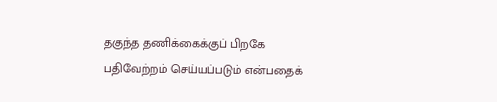தகுந்த தணிக்கைக்குப் பிறகே பதிவேற்றம் செய்யப்படும் என்பதைக்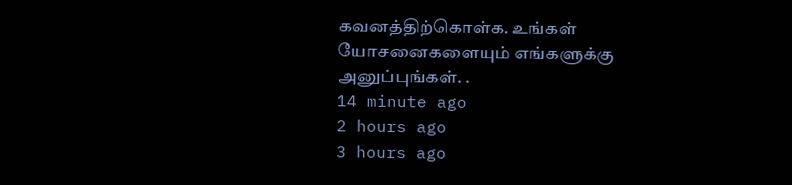கவனத்திற்கொள்க. உங்கள் யோசனைகளையும் எங்களுக்கு அனுப்புங்கள். .
14 minute ago
2 hours ago
3 hours ago